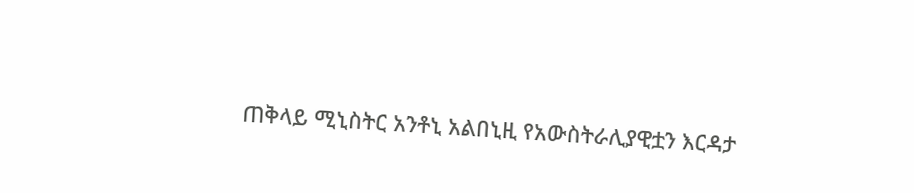ጠቅላይ ሚኒስትር አንቶኒ አልበኒዚ የአውስትራሊያዊቷን እርዳታ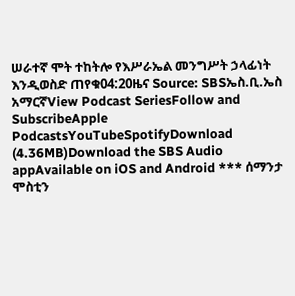ሠራተኛ ሞት ተከትሎ የእሥራኤል መንግሥት ኃላፊነት እንዲወስድ ጠየቁ04:20ዜና Source: SBSኤስ.ቢ.ኤስ አማርኛView Podcast SeriesFollow and SubscribeApple PodcastsYouTubeSpotifyDownload (4.36MB)Download the SBS Audio appAvailable on iOS and Android *** ሰማንታ ሞስቲን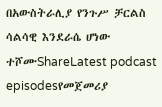በአውስትራሊያ የንጉሥ ቻርልስ ሳልሳዊ እንደራሴ ሆነው ተሾሙShareLatest podcast episodesየመጀመሪያ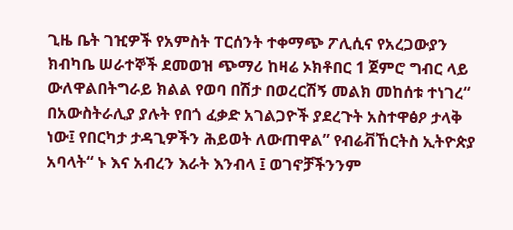ጊዜ ቤት ገዢዎች የአምስት ፐርሰንት ተቀማጭ ፖሊሲና የአረጋውያን ክብካቤ ሠራተኞች ደመወዝ ጭማሪ ከዛሬ ኦክቶበር 1 ጀምሮ ግብር ላይ ውለዋልበትግራይ ክልል የወባ በሽታ በወረርሽኝ መልክ መከሰቱ ተነገረ“ በአውስትራሊያ ያሉት የበጎ ፈቃድ አገልጋዮች ያደረጉት አስተዋፅዖ ታላቅ ነው፤ የበርካታ ታዳጊዎችን ሕይወት ለውጠዋል” የብሬቭኸርትስ ኢትዮጵያ አባላት“ ኑ እና አብረን እራት እንብላ ፤ ወገኖቻችንንም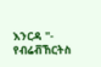እንርዳ "- የብሬቭኸርትስ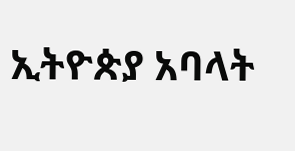ኢትዮጵያ አባላት